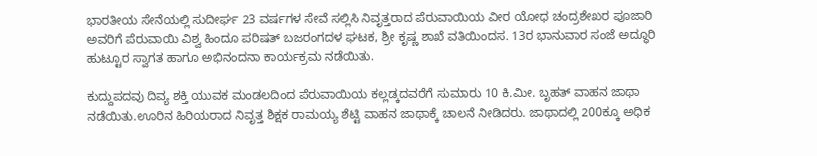ಭಾರತೀಯ ಸೇನೆಯಲ್ಲಿ ಸುದೀರ್ಘ 23 ವರ್ಷಗಳ ಸೇವೆ ಸಲ್ಲಿಸಿ ನಿವೃತ್ತರಾದ ಪೆರುವಾಯಿಯ ವೀರ ಯೋಧ ಚಂದ್ರಶೇಖರ ಪೂಜಾರಿ ಅವರಿಗೆ ಪೆರುವಾಯಿ ವಿಶ್ವ ಹಿಂದೂ ಪರಿಷತ್ ಬಜರಂಗದಳ ಘಟಕ, ಶ್ರೀ ಕೃಷ್ಣ ಶಾಖೆ ವತಿಯಿಂದಸ. 13ರ ಭಾನುವಾರ ಸಂಜೆ ಅದ್ಧೂರಿ ಹುಟ್ಟೂರ ಸ್ವಾಗತ ಹಾಗೂ ಅಭಿನಂದನಾ ಕಾರ್ಯಕ್ರಮ ನಡೆಯಿತು.

ಕುದ್ದುಪದವು ದಿವ್ಯ ಶಕ್ತಿ ಯುವಕ ಮಂಡಲದಿಂದ ಪೆರುವಾಯಿಯ ಕಲ್ಲಡ್ಕದವರೆಗೆ ಸುಮಾರು 10 ಕಿ.ಮೀ. ಬೃಹತ್ ವಾಹನ ಜಾಥಾ ನಡೆಯಿತು.ಊರಿನ ಹಿರಿಯರಾದ ನಿವೃತ್ತ ಶಿಕ್ಷಕ ರಾಮಯ್ಯ ಶೆಟ್ಟಿ ವಾಹನ ಜಾಥಾಕ್ಕೆ ಚಾಲನೆ ನೀಡಿದರು. ಜಾಥಾದಲ್ಲಿ 200ಕ್ಕೂ ಅಧಿಕ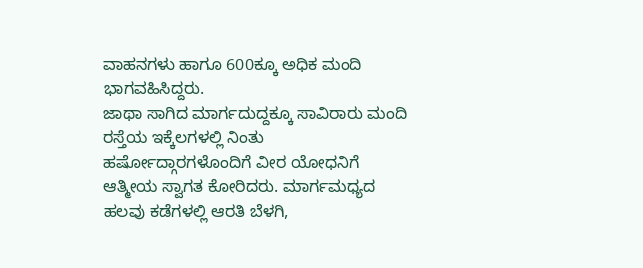ವಾಹನಗಳು ಹಾಗೂ 600ಕ್ಕೂ ಅಧಿಕ ಮಂದಿ ಭಾಗವಹಿಸಿದ್ದರು.
ಜಾಥಾ ಸಾಗಿದ ಮಾರ್ಗದುದ್ದಕ್ಕೂ ಸಾವಿರಾರು ಮಂದಿ ರಸ್ತೆಯ ಇಕ್ಕೆಲಗಳಲ್ಲಿ ನಿಂತು ಹರ್ಷೋದ್ಗಾರಗಳೊಂದಿಗೆ ವೀರ ಯೋಧನಿಗೆ ಆತ್ಮೀಯ ಸ್ವಾಗತ ಕೋರಿದರು. ಮಾರ್ಗಮಧ್ಯದ ಹಲವು ಕಡೆಗಳಲ್ಲಿ ಆರತಿ ಬೆಳಗಿ,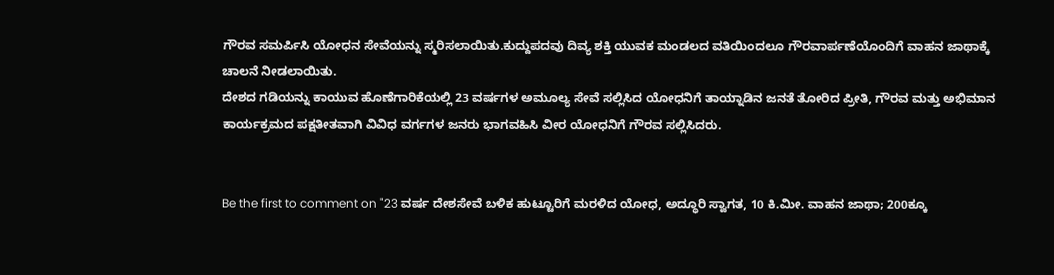ಗೌರವ ಸಮರ್ಪಿಸಿ ಯೋಧನ ಸೇವೆಯನ್ನು ಸ್ಮರಿಸಲಾಯಿತು.ಕುದ್ದುಪದವು ದಿವ್ಯ ಶಕ್ತಿ ಯುವಕ ಮಂಡಲದ ವತಿಯಿಂದಲೂ ಗೌರವಾರ್ಪಣೆಯೊಂದಿಗೆ ವಾಹನ ಜಾಥಾಕ್ಕೆ ಚಾಲನೆ ನೀಡಲಾಯಿತು.
ದೇಶದ ಗಡಿಯನ್ನು ಕಾಯುವ ಹೊಣೆಗಾರಿಕೆಯಲ್ಲಿ 23 ವರ್ಷಗಳ ಅಮೂಲ್ಯ ಸೇವೆ ಸಲ್ಲಿಸಿದ ಯೋಧನಿಗೆ ತಾಯ್ನಾಡಿನ ಜನತೆ ತೋರಿದ ಪ್ರೀತಿ, ಗೌರವ ಮತ್ತು ಅಭಿಮಾನ ಕಾರ್ಯಕ್ರಮದ ಪಕ್ಷತೀತವಾಗಿ ವಿವಿಧ ವರ್ಗಗಳ ಜನರು ಭಾಗವಹಿಸಿ ವೀರ ಯೋಧನಿಗೆ ಗೌರವ ಸಲ್ಲಿಸಿದರು.


Be the first to comment on "23 ವರ್ಷ ದೇಶಸೇವೆ ಬಳಿಕ ಹುಟ್ಟೂರಿಗೆ ಮರಳಿದ ಯೋಧ, ಅದ್ಧೂರಿ ಸ್ವಾಗತ, 10 ಕಿ.ಮೀ. ವಾಹನ ಜಾಥಾ; 200ಕ್ಕೂ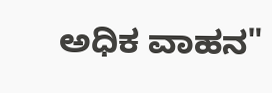ಅಧಿಕ ವಾಹನ"